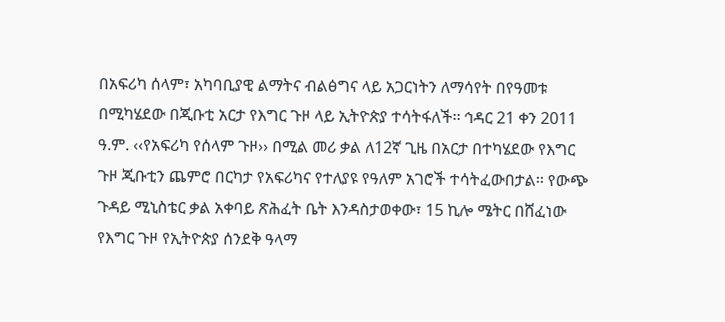በአፍሪካ ሰላም፣ አካባቢያዊ ልማትና ብልፅግና ላይ አጋርነትን ለማሳየት በየዓመቱ በሚካሄደው በጂቡቲ አርታ የእግር ጉዞ ላይ ኢትዮጵያ ተሳትፋለች፡፡ ኅዳር 21 ቀን 2011 ዓ.ም. ‹‹የአፍሪካ የሰላም ጉዞ›› በሚል መሪ ቃል ለ12ኛ ጊዜ በአርታ በተካሄደው የእግር ጉዞ ጂቡቲን ጨምሮ በርካታ የአፍሪካና የተለያዩ የዓለም አገሮች ተሳትፈውበታል፡፡ የውጭ ጉዳይ ሚኒስቴር ቃል አቀባይ ጽሕፈት ቤት እንዳስታወቀው፣ 15 ኪሎ ሜትር በሸፈነው የእግር ጉዞ የኢትዮጵያ ሰንደቅ ዓላማ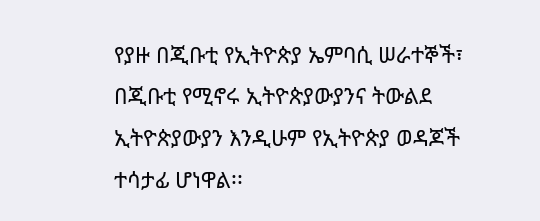የያዙ በጂቡቲ የኢትዮጵያ ኤምባሲ ሠራተኞች፣ በጂቡቲ የሚኖሩ ኢትዮጵያውያንና ትውልደ ኢትዮጵያውያን እንዲሁም የኢትዮጵያ ወዳጆች ተሳታፊ ሆነዋል፡፡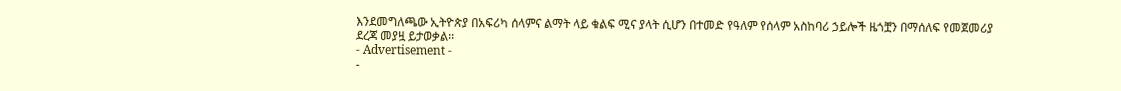እንደመግለጫው ኢትዮጵያ በአፍሪካ ሰላምና ልማት ላይ ቁልፍ ሚና ያላት ሲሆን በተመድ የዓለም የሰላም አስከባሪ ኃይሎች ዜጎቿን በማሰለፍ የመጀመሪያ ደረጃ መያዟ ይታወቃል፡፡
- Advertisement -
-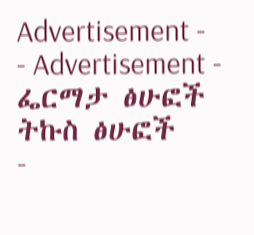Advertisement -
- Advertisement -
ፌርማታ ፅሁፎች
ትኩስ ፅሁፎች
-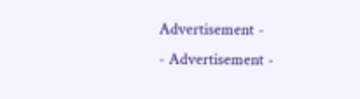Advertisement -
- Advertisement -